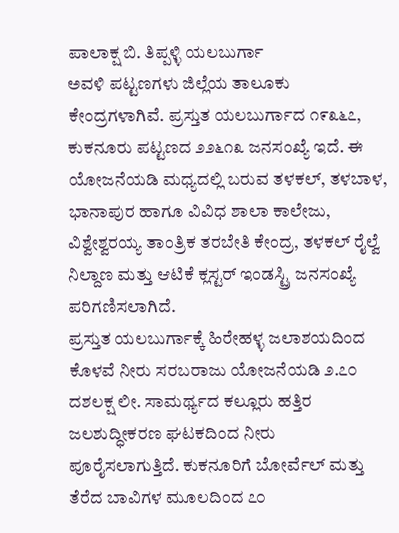ಪಾಲಾಕ್ಷ ಬಿ. ತಿಪ್ಪಳ್ಳಿ ಯಲಬುರ್ಗಾ
ಅವಳಿ ಪಟ್ಟಣಗಳು ಜಿಲ್ಲೆಯ ತಾಲೂಕು ಕೇಂದ್ರಗಳಾಗಿವೆ. ಪ್ರಸ್ತುತ ಯಲಬುರ್ಗಾದ ೧೯೩೬೭, ಕುಕನೂರು ಪಟ್ಟಣದ ೨೨೬೧೩ ಜನಸಂಖ್ಯೆ ಇದೆ. ಈ ಯೋಜನೆಯಡಿ ಮಧ್ಯದಲ್ಲಿ ಬರುವ ತಳಕಲ್, ತಳಬಾಳ, ಭಾನಾಪುರ ಹಾಗೂ ವಿವಿಧ ಶಾಲಾ ಕಾಲೇಜು, ವಿಶ್ವೇಶ್ವರಯ್ಯ ತಾಂತ್ರಿಕ ತರಬೇತಿ ಕೇಂದ್ರ, ತಳಕಲ್ ರೈಲ್ವೆ ನಿಲ್ದಾಣ ಮತ್ತು ಆಟಿಕೆ ಕ್ಲಸ್ಟರ್ ಇಂಡಸ್ಟ್ರಿ ಜನಸಂಖ್ಯೆ ಪರಿಗಣಿಸಲಾಗಿದೆ.
ಪ್ರಸ್ತುತ ಯಲಬುರ್ಗಾಕ್ಕೆ ಹಿರೇಹಳ್ಳ ಜಲಾಶಯದಿಂದ ಕೊಳವೆ ನೀರು ಸರಬರಾಜು ಯೋಜನೆಯಡಿ ೨.೭೦ ದಶಲಕ್ಷ ಲೀ. ಸಾಮರ್ಥ್ಯದ ಕಲ್ಲೂರು ಹತ್ತಿರ ಜಲಶುದ್ಧೀಕರಣ ಘಟಕದಿಂದ ನೀರು ಪೂರೈಸಲಾಗುತ್ತಿದೆ. ಕುಕನೂರಿಗೆ ಬೋರ್ವೆಲ್ ಮತ್ತು ತೆರೆದ ಬಾವಿಗಳ ಮೂಲದಿಂದ ೭೦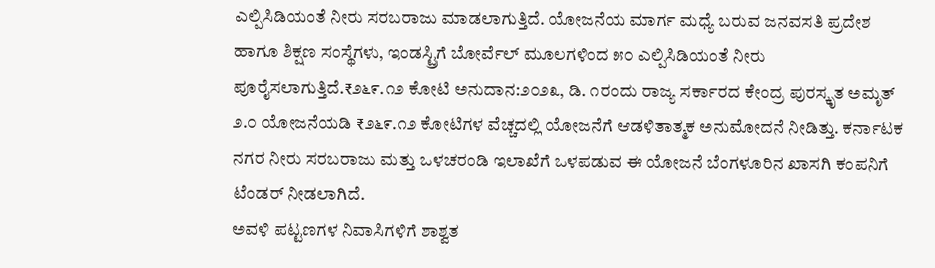ಎಲ್ಪಿಸಿಡಿಯಂತೆ ನೀರು ಸರಬರಾಜು ಮಾಡಲಾಗುತ್ತಿದೆ. ಯೋಜನೆಯ ಮಾರ್ಗ ಮಧ್ಯೆ ಬರುವ ಜನವಸತಿ ಪ್ರದೇಶ ಹಾಗೂ ಶಿಕ್ಷಣ ಸಂಸ್ಥೆಗಳು, ಇಂಡಸ್ಟ್ರಿಗೆ ಬೋರ್ವೆಲ್ ಮೂಲಗಳಿಂದ ೫೦ ಎಲ್ಪಿಸಿಡಿಯಂತೆ ನೀರು ಪೂರೈಸಲಾಗುತ್ತಿದೆ.₹೨೬೯.೧೨ ಕೋಟಿ ಅನುದಾನ:೨೦೨೩, ಡಿ. ೧ರಂದು ರಾಜ್ಯ ಸರ್ಕಾರದ ಕೇಂದ್ರ ಪುರಸ್ಕೃತ ಅಮೃತ್ ೨.೦ ಯೋಜನೆಯಡಿ ₹೨೬೯.೧೨ ಕೋಟಿಗಳ ವೆಚ್ಚದಲ್ಲಿ ಯೋಜನೆಗೆ ಆಡಳಿತಾತ್ಮಕ ಅನುಮೋದನೆ ನೀಡಿತ್ತು. ಕರ್ನಾಟಕ ನಗರ ನೀರು ಸರಬರಾಜು ಮತ್ತು ಒಳಚರಂಡಿ ಇಲಾಖೆಗೆ ಒಳಪಡುವ ಈ ಯೋಜನೆ ಬೆಂಗಳೂರಿನ ಖಾಸಗಿ ಕಂಪನಿಗೆ ಟೆಂಡರ್ ನೀಡಲಾಗಿದೆ.
ಅವಳಿ ಪಟ್ಟಣಗಳ ನಿವಾಸಿಗಳಿಗೆ ಶಾಶ್ವತ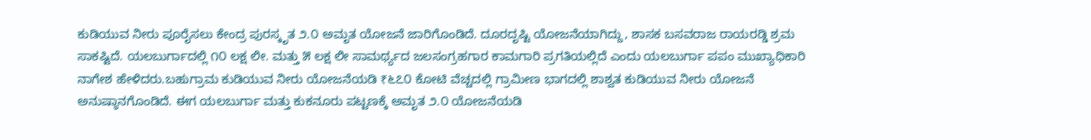ಕುಡಿಯುವ ನೀರು ಪೂರೈಸಲು ಕೇಂದ್ರ ಪುರಸ್ಕೃತ ೨.೦ ಅಮೃತ ಯೋಜನೆ ಜಾರಿಗೊಂಡಿದೆ. ದೂರದೃಷ್ಟಿ ಯೋಜನೆಯಾಗಿದ್ದು, ಶಾಸಕ ಬಸವರಾಜ ರಾಯರಡ್ಡಿ ಶ್ರಮ ಸಾಕಷ್ಟಿದೆ. ಯಲಬುರ್ಗಾದಲ್ಲಿ ೧೦ ಲಕ್ಷ ಲೀ. ಮತ್ತು ೫ ಲಕ್ಷ ಲೀ ಸಾಮರ್ಥ್ಯದ ಜಲಸಂಗ್ರಹಗಾರ ಕಾಮಗಾರಿ ಪ್ರಗತಿಯಲ್ಲಿದೆ ಎಂದು ಯಲಬುರ್ಗಾ ಪಪಂ ಮುಖ್ಯಾಧಿಕಾರಿ ನಾಗೇಶ ಹೇಳಿದರು.ಬಹುಗ್ರಾಮ ಕುಡಿಯುವ ನೀರು ಯೋಜನೆಯಡಿ ₹೬೭೦ ಕೋಟಿ ವೆಚ್ಚದಲ್ಲಿ ಗ್ರಾಮೀಣ ಭಾಗದಲ್ಲಿ ಶಾಶ್ವತ ಕುಡಿಯುವ ನೀರು ಯೋಜನೆ ಅನುಷ್ಠಾನಗೊಂಡಿದೆ. ಈಗ ಯಲಬುರ್ಗಾ ಮತ್ತು ಕುಕನೂರು ಪಟ್ಟಣಕ್ಕೆ ಅಮೃತ ೨.೦ ಯೋಜನೆಯಡಿ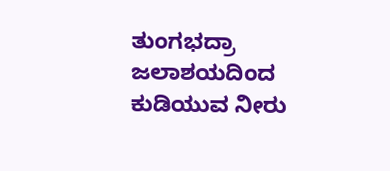ತುಂಗಭದ್ರಾ ಜಲಾಶಯದಿಂದ ಕುಡಿಯುವ ನೀರು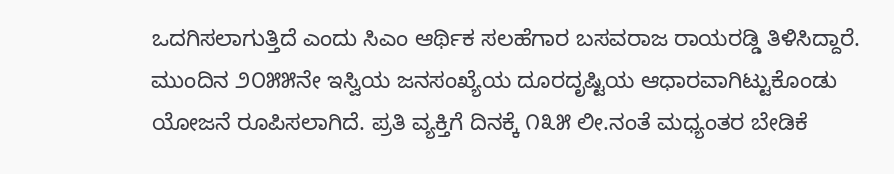ಒದಗಿಸಲಾಗುತ್ತಿದೆ ಎಂದು ಸಿಎಂ ಆರ್ಥಿಕ ಸಲಹೆಗಾರ ಬಸವರಾಜ ರಾಯರಡ್ಡಿ ತಿಳಿಸಿದ್ದಾರೆ.
ಮುಂದಿನ ೨೦೫೫ನೇ ಇಸ್ವಿಯ ಜನಸಂಖ್ಯೆಯ ದೂರದೃಷ್ಟಿಯ ಆಧಾರವಾಗಿಟ್ಟುಕೊಂಡು ಯೋಜನೆ ರೂಪಿಸಲಾಗಿದೆ. ಪ್ರತಿ ವ್ಯಕ್ತಿಗೆ ದಿನಕ್ಕೆ ೧೩೫ ಲೀ.ನಂತೆ ಮಧ್ಯಂತರ ಬೇಡಿಕೆ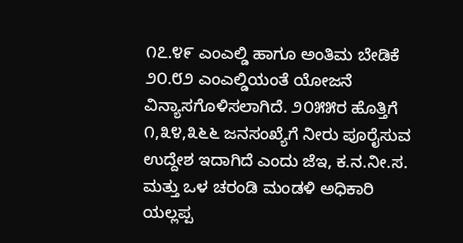೧೭.೪೯ ಎಂಎಲ್ಡಿ ಹಾಗೂ ಅಂತಿಮ ಬೇಡಿಕೆ ೨೦.೮೨ ಎಂಎಲ್ಡಿಯಂತೆ ಯೋಜನೆ ವಿನ್ಯಾಸಗೊಳಿಸಲಾಗಿದೆ. ೨೦೫೫ರ ಹೊತ್ತಿಗೆ ೧,೩೪,೩೬೬ ಜನಸಂಖ್ಯೆಗೆ ನೀರು ಪೂರೈಸುವ ಉದ್ದೇಶ ಇದಾಗಿದೆ ಎಂದು ಜೆಇ, ಕ.ನ.ನೀ.ಸ. ಮತ್ತು ಒಳ ಚರಂಡಿ ಮಂಡಳಿ ಅಧಿಕಾರಿ ಯಲ್ಲಪ್ಪ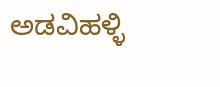ಅಡವಿಹಳ್ಳಿ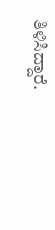ತಿಳಿಸಿದ್ದಾರೆ.